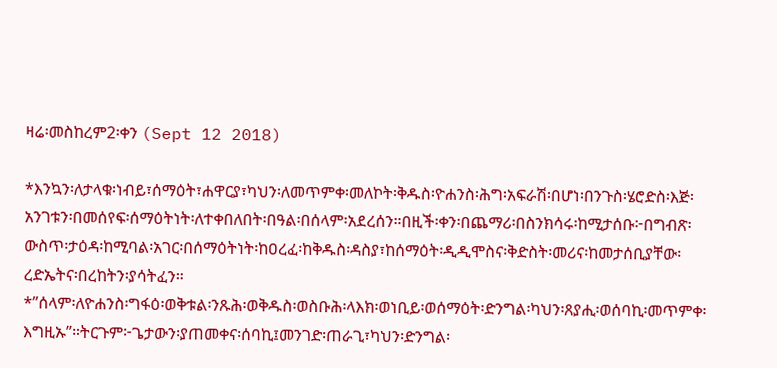ዛሬ፡መስከረም2፡ቀን (Sept 12 2018)

*እንኳን፡ለታላቁ፡ነብይ፣ሰማዕት፣ሐዋርያ፣ካህን፡ለመጥምቀ፡መለኮት፡ቅዱስ፡ዮሐንስ፡ሕግ፡አፍራሽ፡በሆነ፡በንጉስ፡ሄሮድስ፡እጅ፡አንገቱን፡በመሰየፍ፡ሰማዕትነት፡ለተቀበለበት፡በዓል፡በሰላም፡አደረሰን።በዚች፡ቀን፡በጨማሪ፡በስንክሳሩ፡ከሚታሰቡ፦በግብጽ፡ውስጥ፡ታዕዳ፡ከሚባል፡አገር፡በሰማዕትነት፡ከዐረፈ፡ከቅዱስ፡ዳስያ፣ከሰማዕት፡ዲዲሞስና፡ቅድስት፡መሪና፡ከመታሰቢያቸው፡ረድኤትና፡በረከትን፡ያሳትፈን።
*”ሰላም፡ለዮሐንስ፡ግፋዕ፡ወቅቱል፡ንጹሕ፡ወቅዱስ፡ወስቡሕ፡ላእክ፡ወነቢይ፡ወሰማዕት፡ድንግል፡ካህን፡ጸያሒ፡ወሰባኪ፡መጥምቀ፡እግዚኡ”።ትርጉም፦ጌታውን፡ያጠመቀና፡ሰባኪ፤መንገድ፡ጠራጊ፣ካህን፡ድንግል፡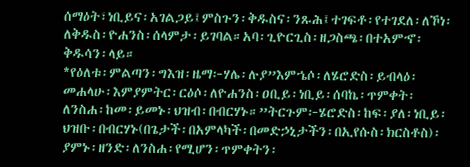ሰማዕት፣ነቢይና፡አገልጋይ፤ምስጉን፡ቅዱስና፡ንጹሕ፤ተገፍቶ፡የተገደለ፡ለኾነ፡ለቅዱስ፡ዮሐንስ፡ሰላምታ፡ይገባል።አባ፡ጊዮርጊስ፡ዘጋስጫ፡በተአምኆ፡ቅዱሳን፡ላይ።
*የዕለቱ፡ምልጣን፡ግእዝ፡ዜማ፦ሃሌ፡ሉያ”እምኄሶ፡ለሄሮድስ፡ይብላዕ፡መሐላሁ፡እምያምትር፡ርዕሶ፡ለዮሐንስ፡ዐቢይ፡ነቢይ፡ሰባኬ፡ጥምቀት፡ለንስሐ፡ከመ፡ይመኑ፡ህዝብ፡በብርሃኑ።”ትርጉም፦ሄሮድስ፡ከፍ፡ያለ፡ነቢይ፡ህዝቡ፡በብርሃኑ(በጌታች፡በአምላካች፡በመድኃኒታችን፡በኢየሱስ፡ክርስቶስ)፡ያምኑ፡ዘንድ፡ለንስሐ፡የሚሆን፡ጥምቀትን፡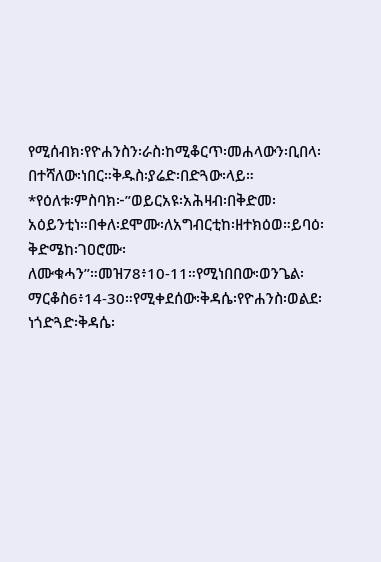የሚሰብክ፡የዮሐንስን፡ራስ፡ከሚቆርጥ፡መሐላውን፡ቢበላ፡በተሻለው፡ነበር።ቅዱስ፡ያሬድ፡በድጓው፡ላይ።
*የዕለቱ፡ምስባክ፦”ወይርአዩ፡አሕዛብ፡በቅድመ፡አዕይንቲነ።በቀለ፡ደሞሙ፡ለአግብርቲከ፡ዘተክዕወ።ይባዕ፡ቅድሜከ፡ገዐሮሙ፡ለሙቁሓን”።መዝ78፥10-11።የሚነበበው፡ወንጌል፡ማርቆስ6፥14-30።የሚቀደሰው፡ቅዳሴ፡የዮሐንስ፡ወልደ፡ነጎድጓድ፡ቅዳሴ፡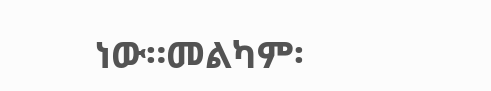ነው።መልካም፡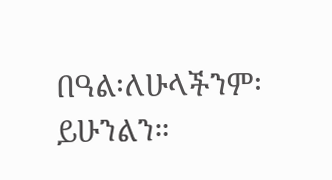በዓል፡ለሁላችንም፡ይሁንልን።